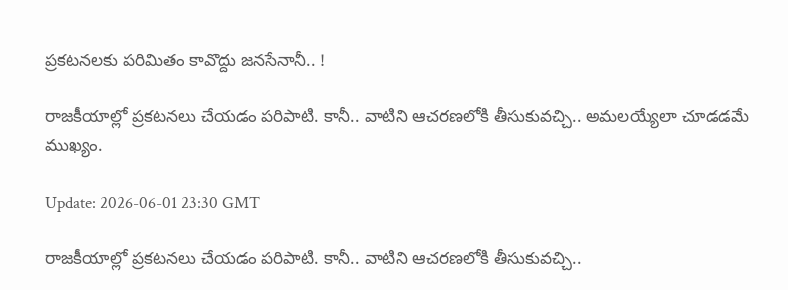ప్ర‌క‌ట‌న‌ల‌కు ప‌రిమితం కావొద్దు జ‌న‌సేనానీ.. !

రాజ‌కీయాల్లో ప్ర‌క‌ట‌న‌లు చేయ‌డం ప‌రిపాటి. కానీ.. వాటిని ఆచ‌ర‌ణ‌లోకి తీసుకువ‌చ్చి.. అమ‌ల‌య్యేలా చూడ‌డ‌మే ముఖ్యం.

Update: 2026-06-01 23:30 GMT

రాజ‌కీయాల్లో ప్ర‌క‌ట‌న‌లు చేయ‌డం ప‌రిపాటి. కానీ.. వాటిని ఆచ‌ర‌ణ‌లోకి తీసుకువ‌చ్చి..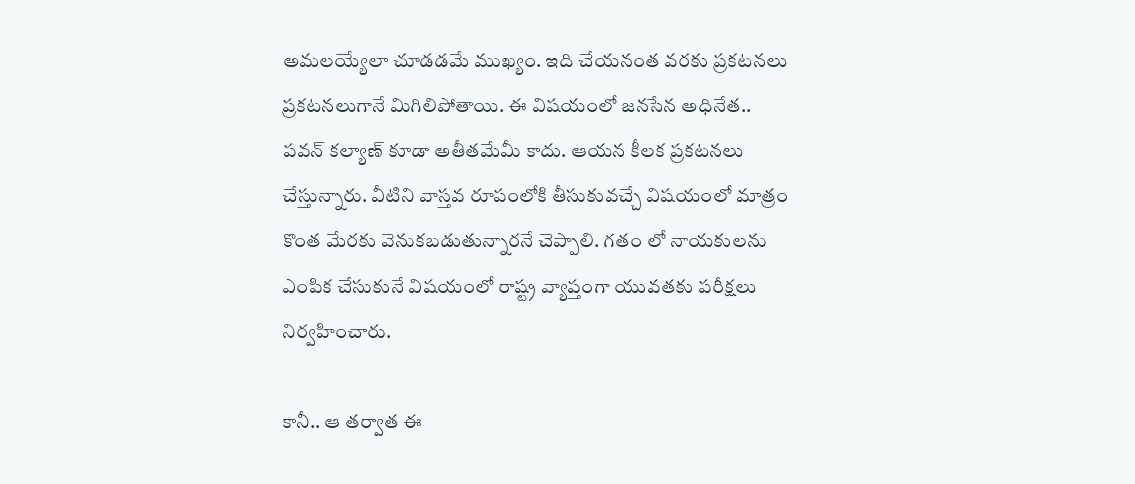అమ‌ల‌య్యేలా చూడ‌డ‌మే ముఖ్యం. ఇది చేయ‌నంత వ‌ర‌కు ప్ర‌క‌ట‌న‌లు ప్ర‌క‌ట‌న‌లుగానే మిగిలిపోతాయి. ఈ విష‌యంలో జ‌న‌సేన అధినేత‌.. ప‌వ‌న్ క‌ల్యాణ్ కూడా అతీత‌మేమీ కాదు. ఆయ‌న కీల‌క ప్ర‌క‌ట‌న‌లు చేస్తున్నారు. వీటిని వాస్త‌వ రూపంలోకి తీసుకువ‌చ్చే విష‌యంలో మాత్రం కొంత మేర‌కు వెనుక‌బ‌డుతున్నార‌నే చెప్పాలి. గ‌తం లో నాయ‌కుల‌ను ఎంపిక చేసుకునే విష‌యంలో రాష్ట్ర వ్యాప్తంగా యువ‌త‌కు ప‌రీక్ష‌లు నిర్వ‌హించారు.

కానీ.. ఆ త‌ర్వాత ఈ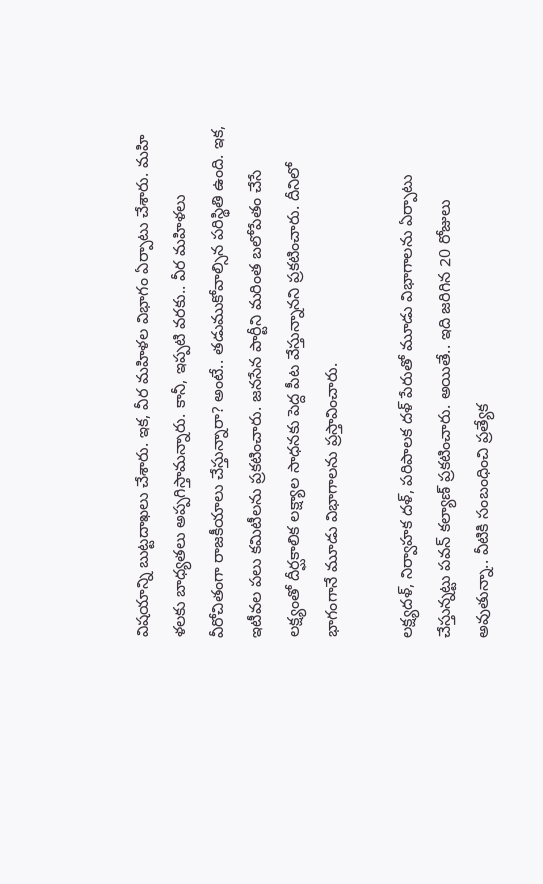విష‌యాన్ని బుట్ట‌దాఖ‌లు చేశారు. ఇక‌, వీర మ‌హిళ‌ల విభాగం ఏర్పాటు చేశారు. మ‌హి ళ‌ల‌కు బాధ్య‌త‌లు అప్ప‌గిస్తామ‌న్నారు. కానీ, ఇప్పటి వ‌ర‌కు.. వీర మ‌హిళ‌లు వీరోచితంగా రాజ‌కీయాలు చేస్తున్నారా? అంటే.. త‌డుముకోవాల్సిన ప‌రిస్థితి ఉంది. ఇక‌, ఇటీవ‌ల ప‌లు క‌మిటీల‌ను ప్ర‌క‌టించారు. జ‌న‌సేన పార్టీని మ‌రింత బ‌లోపేతం చేసే ల‌క్ష్యంతో దీర్ఘ‌కాలిక ల‌క్ష్యాల సాధ‌న‌కు పెద్ద పీట వేస్తున్నాన‌ని ప్ర‌క‌టించారు. దీనిలో భాగంగానే మూడు విభాగాల‌ను ప్ర‌స్తావించారు.

ల‌క్ష్య‌ద‌ళ్‌, నిర్వాహ‌క ద‌ళ్‌, ప‌రిపాల‌క ద‌ళ్ పేరుతో మూడు విభాగాల‌ను ఏర్పాటు చేస్తున్న‌ట్టు ప‌వ‌న్ క‌ల్యాణ్ ప్ర‌క‌టించారు. అయితే.. ఇది జ‌రిగిన 20 రోజులు అవుతున్నా.. వీటికి సంబంధించి ప్ర‌త్యేక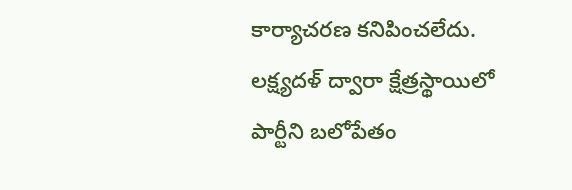కార్యాచ‌ర‌ణ క‌నిపించ‌లేదు. ల‌క్ష్య‌ద‌ళ్ ద్వారా క్షేత్ర‌స్థాయిలో పార్టీని బ‌లోపేతం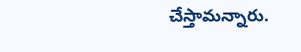చేస్తామ‌న్నారు.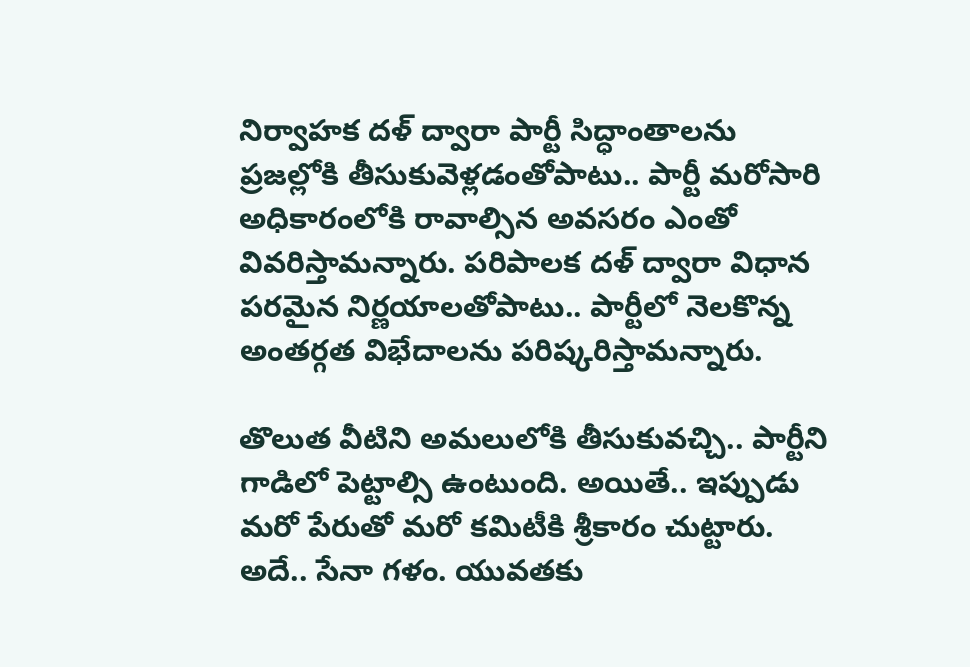నిర్వాహ‌క ద‌ళ్ ద్వారా పార్టీ సిద్ధాంతాల‌ను ప్ర‌జ‌ల్లోకి తీసుకువెళ్ల‌డంతోపాటు.. పార్టీ మ‌రోసారి అధికారంలోకి రావాల్సిన అవ‌స‌రం ఎంతో వివ‌రిస్తామ‌న్నారు. ప‌రిపాల‌క ద‌ళ్ ద్వారా విధాన ప‌ర‌మైన నిర్ణ‌యాల‌తోపాటు.. పార్టీలో నెల‌కొన్న అంత‌ర్గ‌త విభేదాల‌ను ప‌రిష్క‌రిస్తామ‌న్నారు.

తొలుత వీటిని అమ‌లులోకి తీసుకువ‌చ్చి.. పార్టీని గాడిలో పెట్టాల్సి ఉంటుంది. అయితే.. ఇప్పుడు మ‌రో పేరుతో మ‌రో క‌మిటీకి శ్రీకారం చుట్టారు. అదే.. సేనా గ‌ళం. యువ‌త‌కు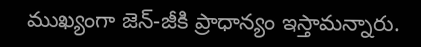ముఖ్యంగా జెన్‌-జీకి ప్రాధాన్యం ఇస్తామ‌న్నారు.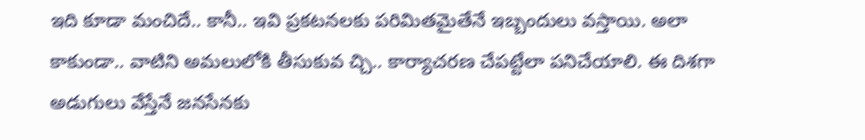ఇది కూడా మంచిదే.. కానీ.. ఇవి ప్ర‌క‌ట‌న‌ల‌కు ప‌రిమిత‌మైతేనే ఇబ్బందులు వ‌స్తాయి. అలా కాకుండా.. వాటిని అమ‌లులోకి తీసుకువ చ్చి.. కార్యాచ‌ర‌ణ చేప‌ట్టేలా ప‌నిచేయాలి. ఈ దిశ‌గా అడుగులు వేస్తేనే జ‌న‌సేన‌కు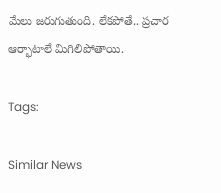మేలు జ‌రుగుతుంది. లేక‌పోతే.. ప్ర‌చార ఆర్భాటాలే మిగిలిపోతాయి.

Tags:

Similar News